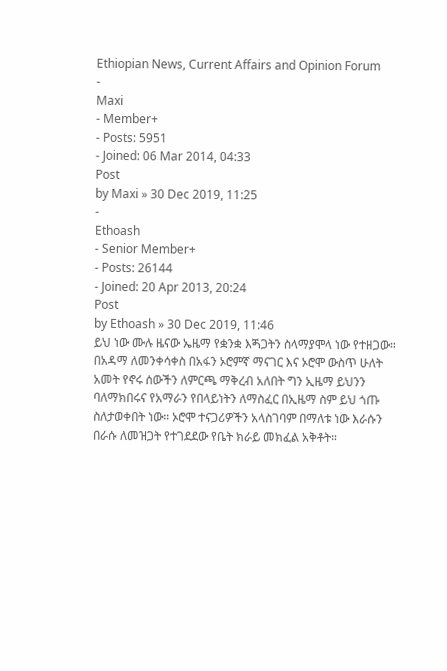Ethiopian News, Current Affairs and Opinion Forum
-
Maxi
- Member+
- Posts: 5951
- Joined: 06 Mar 2014, 04:33
Post
by Maxi » 30 Dec 2019, 11:25
-
Ethoash
- Senior Member+
- Posts: 26144
- Joined: 20 Apr 2013, 20:24
Post
by Ethoash » 30 Dec 2019, 11:46
ይህ ነው ሙሉ ዜናው ኤዜማ የቋንቋ እጝጋትን ስላማያሞላ ነው የተዘጋው።
በአዳማ ለመንቀሳቀስ በአፋን ኦሮምኛ ማናገር እና ኦሮሞ ውስጥ ሁለት አመት የኖሩ ሰውችን ለምርጫ ማቅረብ አለበት ግን ኢዜማ ይህንን ባለማክበሩና የአማራን የበላይነትን ለማስፈር በኢዜማ ስም ይህ ጎጡ ስለታወቀበት ነው። ኦሮሞ ተናጋሪዎችን አላስገባም በማለቱ ነው እራሱን በራሱ ለመዝጋት የተገደደው የቤት ክራይ መክፈል አቅቶት።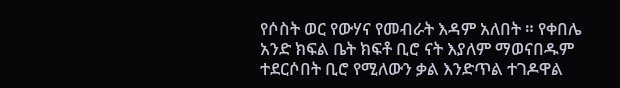የሶስት ወር የውሃና የመብራት እዳም አለበት ። የቀበሌ አንድ ክፍል ቤት ክፍቶ ቢሮ ናት እያለም ማወናበዱም ተደርሶበት ቢሮ የሚለውን ቃል እንድጥል ተገዶዋል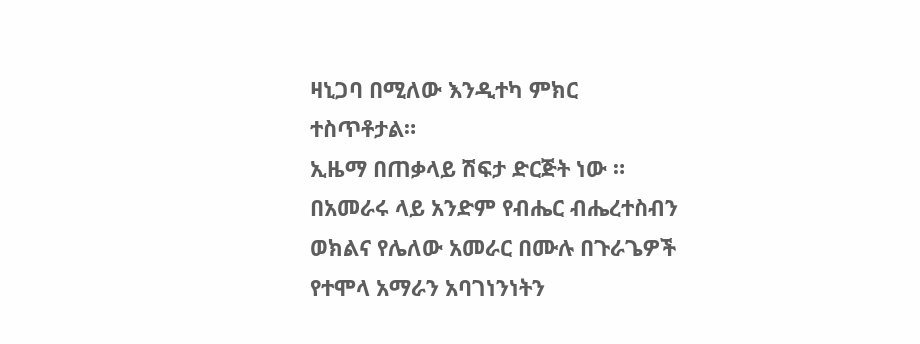ዛኒጋባ በሚለው እንዲተካ ምክር ተስጥቶታል።
ኢዜማ በጠቃላይ ሽፍታ ድርጅት ነው ። በአመራሩ ላይ አንድም የብሔር ብሔረተስብን ወክልና የሌለው አመራር በሙሉ በጉራጌዎች የተሞላ አማራን አባገነንነትን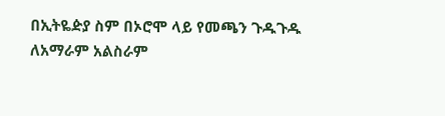በኢትዬዽያ ስም በኦሮሞ ላይ የመጫን ጉዱጉዱ ለአማራም አልስራም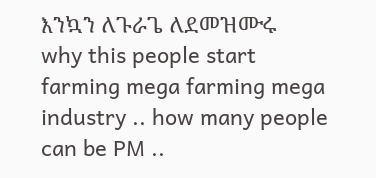እንኳን ለጉራጌ ለደመዝሙሩ
why this people start farming mega farming mega industry .. how many people can be PM ..